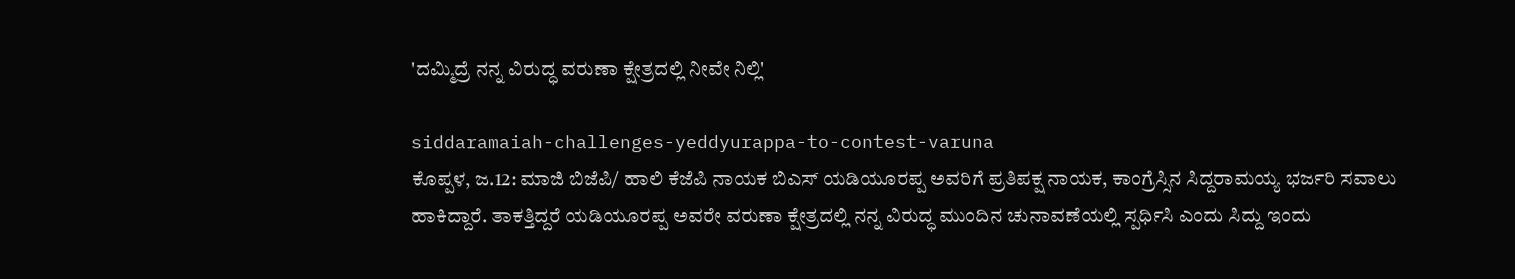'ದಮ್ಮಿದ್ರೆ ನನ್ನ ವಿರುದ್ಧ ವರುಣಾ ಕ್ಷೇತ್ರದಲ್ಲಿ ನೀವೇ ನಿಲ್ಲಿ'

siddaramaiah-challenges-yeddyurappa-to-contest-varuna
ಕೊಪ್ಪಳ, ಜ.12: ಮಾಜಿ ಬಿಜೆಪಿ/ ಹಾಲಿ ಕೆಜೆಪಿ ನಾಯಕ ಬಿಎಸ್ ಯಡಿಯೂರಪ್ಪ ಅವರಿಗೆ ಪ್ರತಿಪಕ್ಷ ನಾಯಕ, ಕಾಂಗ್ರೆಸ್ಸಿನ ಸಿದ್ದರಾಮಯ್ಯ ಭರ್ಜರಿ ಸವಾಲು ಹಾಕಿದ್ದಾರೆ. ತಾಕತ್ತಿದ್ದರೆ ಯಡಿಯೂರಪ್ಪ ಅವರೇ ವರುಣಾ ಕ್ಷೇತ್ರದಲ್ಲಿ ನನ್ನ ವಿರುದ್ಧ ಮುಂದಿನ ಚುನಾವಣೆಯಲ್ಲಿ ಸ್ಪರ್ಧಿಸಿ ಎಂದು ಸಿದ್ದು ಇಂದು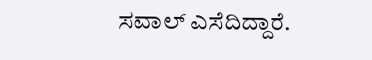ಸವಾಲ್ ಎಸೆದಿದ್ದಾರೆ.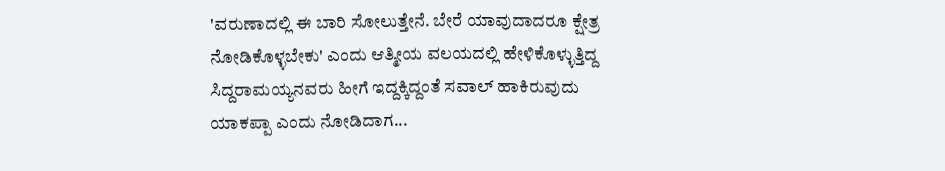'ವರುಣಾದಲ್ಲಿ ಈ ಬಾರಿ ಸೋಲುತ್ತೇನೆ. ಬೇರೆ ಯಾವುದಾದರೂ ಕ್ಷೇತ್ರ ನೋಡಿಕೊಳ್ಳಬೇಕು' ಎಂದು ಆತ್ಮೀಯ ವಲಯದಲ್ಲಿ ಹೇಳಿಕೊಳ್ಳುತ್ತಿದ್ದ ಸಿದ್ದರಾಮಯ್ಯನವರು ಹೀಗೆ ಇದ್ದಕ್ಕಿದ್ದಂತೆ ಸವಾಲ್ ಹಾಕಿರುವುದು ಯಾಕಪ್ಪಾ ಎಂದು ನೋಡಿದಾಗ...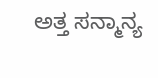ಅತ್ತ ಸನ್ಮಾನ್ಯ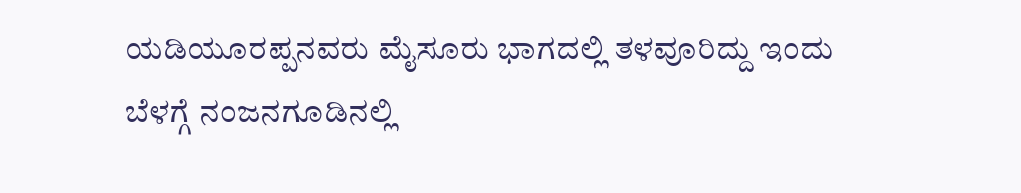ಯಡಿಯೂರಪ್ಪನವರು ಮೈಸೂರು ಭಾಗದಲ್ಲಿ ತಳವೂರಿದ್ದು ಇಂದು ಬೆಳಗ್ಗೆ ನಂಜನಗೂಡಿನಲ್ಲಿ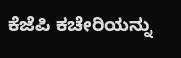ಕೆಜೆಪಿ ಕಚೇರಿಯನ್ನು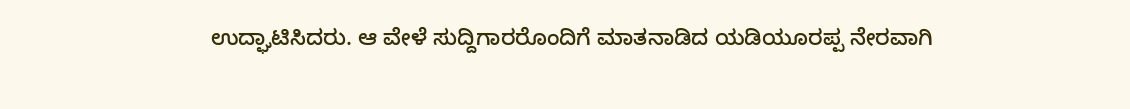ಉದ್ಘಾಟಿಸಿದರು. ಆ ವೇಳೆ ಸುದ್ದಿಗಾರರೊಂದಿಗೆ ಮಾತನಾಡಿದ ಯಡಿಯೂರಪ್ಪ ನೇರವಾಗಿ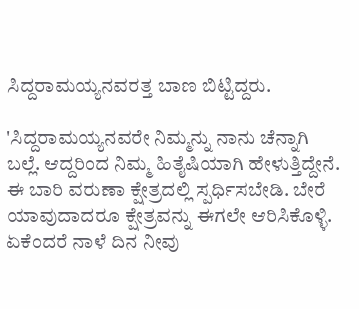ಸಿದ್ದರಾಮಯ್ಯನವರತ್ತ ಬಾಣ ಬಿಟ್ಟಿದ್ದರು.

'ಸಿದ್ದರಾಮಯ್ಯನವರೇ ನಿಮ್ಮನ್ನು ನಾನು ಚೆನ್ನಾಗಿ ಬಲ್ಲೆ. ಆದ್ದರಿಂದ ನಿಮ್ಮ ಹಿತೈಷಿಯಾಗಿ ಹೇಳುತ್ತಿದ್ದೇನೆ. ಈ ಬಾರಿ ವರುಣಾ ಕ್ಷೇತ್ರದಲ್ಲಿ ಸ್ಪರ್ಧಿಸಬೇಡಿ. ಬೇರೆ ಯಾವುದಾದರೂ ಕ್ಷೇತ್ರವನ್ನು ಈಗಲೇ ಆರಿಸಿಕೊಳ್ಳಿ. ಏಕೆಂದರೆ ನಾಳೆ ದಿನ ನೀವು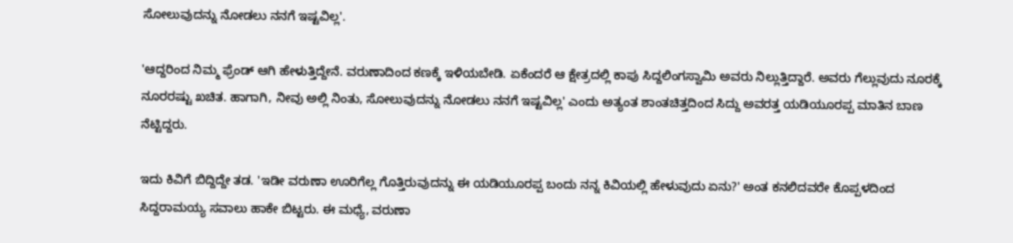ಸೋಲುವುದನ್ನು ನೋಡಲು ನನಗೆ ಇಷ್ಟವಿಲ್ಲ'.

'ಆದ್ದರಿಂದ ನಿಮ್ಮ ಫ್ರೆಂಡ್ ಆಗಿ ಹೇಳುತ್ತಿದ್ದೇನೆ. ವರುಣಾದಿಂದ ಕಣಕ್ಕೆ ಇಳಿಯಬೇಡಿ. ಏಕೆಂದರೆ ಆ ಕ್ಷೇತ್ರದಲ್ಲಿ ಕಾಪು ಸಿದ್ದಲಿಂಗಸ್ವಾಮಿ ಅವರು ನಿಲ್ಲುತ್ತಿದ್ದಾರೆ. ಅವರು ಗೆಲ್ಲುವುದು ನೂರಕ್ಕೆ ನೂರರಷ್ಟು ಖಚಿತ. ಹಾಗಾಗಿ, ನೀವು ಅಲ್ಲಿ ನಿಂತು, ಸೋಲುವುದನ್ನು ನೋಡಲು ನನಗೆ ಇಷ್ಟವಿಲ್ಲ' ಎಂದು ಅತ್ಯಂತ ಶಾಂತಚಿತ್ತದಿಂದ ಸಿದ್ದು ಅವರತ್ತ ಯಡಿಯೂರಪ್ಪ ಮಾತಿನ ಬಾಣ ನೆಟ್ಟಿದ್ದರು.

ಇದು ಕಿವಿಗೆ ಬಿದ್ದಿದ್ದೇ ತಡ. 'ಇಡೀ ವರುಣಾ ಊರಿಗೆಲ್ಲ ಗೊತ್ತಿರುವುದನ್ನು ಈ ಯಡಿಯೂರಪ್ಪ ಬಂದು ನನ್ನ ಕಿವಿಯಲ್ಲಿ ಹೇಳುವುದು ಏನು?' ಅಂತ ಕನಲಿದವರೇ ಕೊಪ್ಪಳದಿಂದ ಸಿದ್ದರಾಮಯ್ಯ ಸವಾಲು ಹಾಕೇ ಬಿಟ್ಟರು. ಈ ಮಧ್ಯೆ, ವರುಣಾ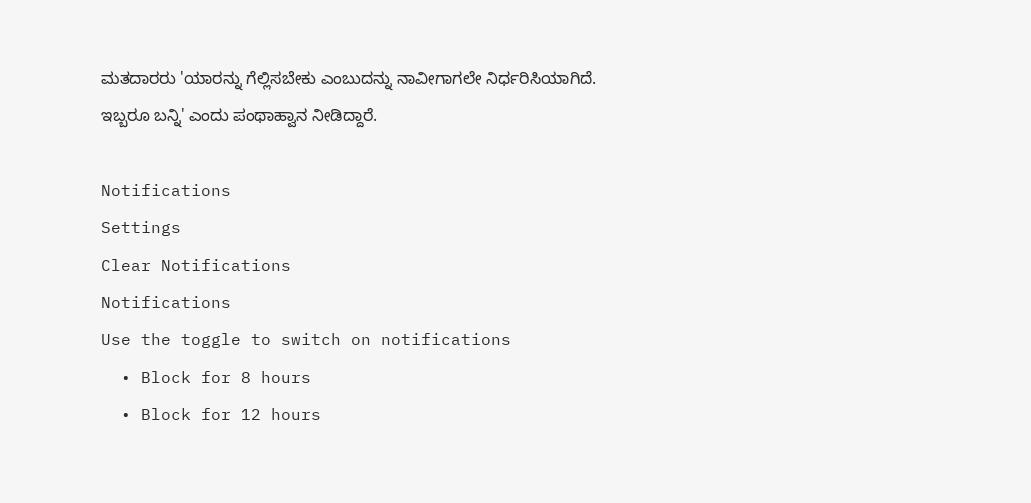ಮತದಾರರು 'ಯಾರನ್ನು ಗೆಲ್ಲಿಸಬೇಕು ಎಂಬುದನ್ನು ನಾವೀಗಾಗಲೇ ನಿರ್ಧರಿಸಿಯಾಗಿದೆ. ಇಬ್ಬರೂ ಬನ್ನಿ' ಎಂದು ಪಂಥಾಹ್ವಾನ ನೀಡಿದ್ದಾರೆ.

Notifications
Settings
Clear Notifications
Notifications
Use the toggle to switch on notifications
  • Block for 8 hours
  • Block for 12 hours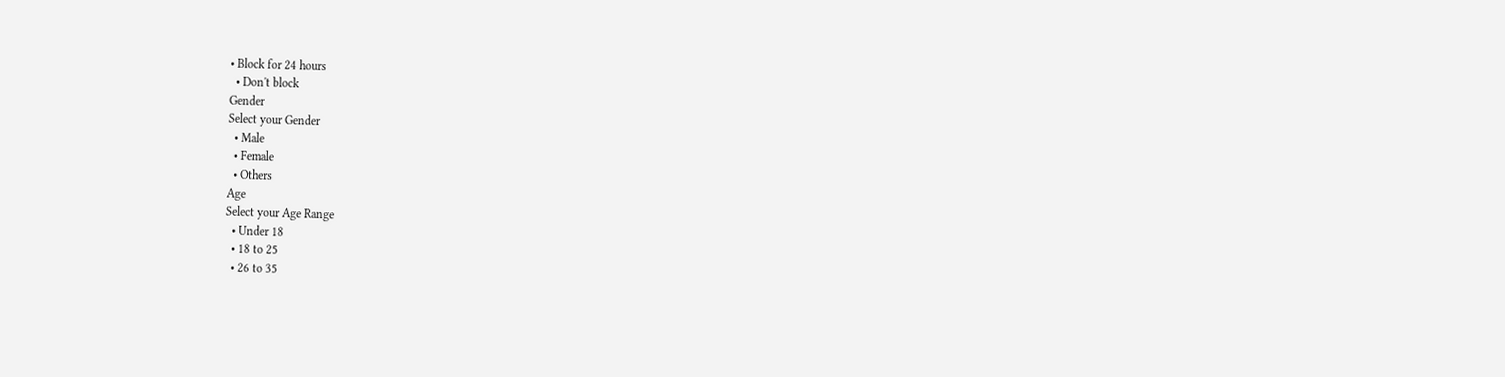• Block for 24 hours
  • Don't block
Gender
Select your Gender
  • Male
  • Female
  • Others
Age
Select your Age Range
  • Under 18
  • 18 to 25
  • 26 to 35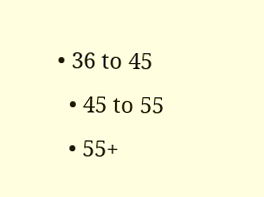• 36 to 45
  • 45 to 55
  • 55+